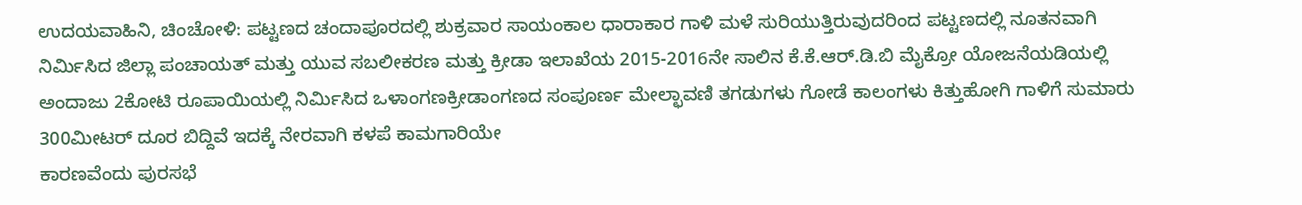ಉದಯವಾಹಿನಿ, ಚಿಂಚೋಳಿ: ಪಟ್ಟಣದ ಚಂದಾಪೂರದಲ್ಲಿ ಶುಕ್ರವಾರ ಸಾಯಂಕಾಲ ಧಾರಾಕಾರ ಗಾಳಿ ಮಳೆ ಸುರಿಯುತ್ತಿರುವುದರಿಂದ ಪಟ್ಟಣದಲ್ಲಿ ನೂತನವಾಗಿ ನಿರ್ಮಿಸಿದ ಜಿಲ್ಲಾ ಪಂಚಾಯತ್ ಮತ್ತು ಯುವ ಸಬಲೀಕರಣ ಮತ್ತು ಕ್ರೀಡಾ ಇಲಾಖೆಯ 2015-2016ನೇ ಸಾಲಿನ ಕೆ.ಕೆ.ಆರ್.ಡಿ.ಬಿ ಮೈಕ್ರೋ ಯೋಜನೆಯಡಿಯಲ್ಲಿ ಅಂದಾಜು 2ಕೋಟಿ ರೂಪಾಯಿಯಲ್ಲಿ ನಿರ್ಮಿಸಿದ ಒಳಾಂಗಣಕ್ರೀಡಾಂಗಣದ ಸಂಪೂರ್ಣ ಮೇಲ್ಛಾವಣಿ ತಗಡುಗಳು ಗೋಡೆ ಕಾಲಂಗಳು ಕಿತ್ತುಹೋಗಿ ಗಾಳಿಗೆ ಸುಮಾರು 300ಮೀಟರ್ ದೂರ ಬಿದ್ದಿವೆ ಇದಕ್ಕೆ ನೇರವಾಗಿ ಕಳಪೆ ಕಾಮಗಾರಿಯೇ
ಕಾರಣವೆಂದು ಪುರಸಭೆ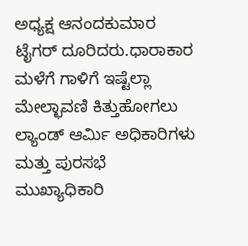ಅಧ್ಯಕ್ಷ ಆನಂದಕುಮಾರ ಟೈಗರ್ ದೂರಿದರು.ಧಾರಾಕಾರ ಮಳೆಗೆ ಗಾಳಿಗೆ ಇಷ್ಟೆಲ್ಲಾ ಮೇಲ್ಛಾವಣಿ ಕಿತ್ತುಹೋಗಲು ಲ್ಯಾಂಡ್ ಆರ್ಮಿ ಅಧಿಕಾರಿಗಳು ಮತ್ತು ಪುರಸಭೆ ಮುಖ್ಯಾಧಿಕಾರಿ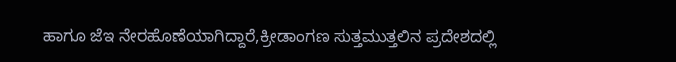ಹಾಗೂ ಜೆಇ ನೇರಹೊಣೆಯಾಗಿದ್ದಾರೆ,ಕ್ರೀಡಾಂಗಣ ಸುತ್ತಮುತ್ತಲಿನ ಪ್ರದೇಶದಲ್ಲಿ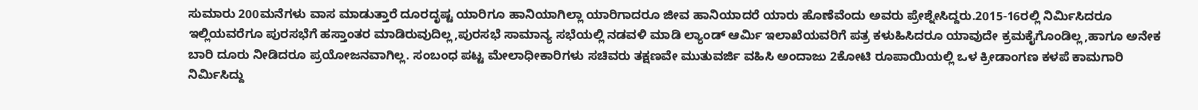ಸುಮಾರು 200ಮನೆಗಳು ವಾಸ ಮಾಡುತ್ತಾರೆ ದೂರದೃಷ್ಟ ಯಾರಿಗೂ ಹಾನಿಯಾಗಿಲ್ಲಾ ಯಾರಿಗಾದರೂ ಜೀವ ಹಾನಿಯಾದರೆ ಯಾರು ಹೊಣೆವೆಂದು ಅವರು ಪ್ರೇಶ್ನೇಸಿದ್ದರು.2015-16ರಲ್ಲಿ ನಿರ್ಮಿಸಿದರೂ ಇಲ್ಲಿಯವರೆಗೂ ಪುರಸಭೆಗೆ ಹಸ್ತಾಂತರ ಮಾಡಿರುವುದಿಲ್ಲ,ಪುರಸಭೆ ಸಾಮಾನ್ಯ ಸಭೆಯಲ್ಲಿ ನಡವಳಿ ಮಾಡಿ ಲ್ಯಾಂಡ್ ಆರ್ಮಿ ಇಲಾಖೆಯವರಿಗೆ ಪತ್ರ ಕಳುಹಿಸಿದರೂ ಯಾವುದೇ ಕ್ರಮಕೈಗೊಂಡಿಲ್ಲ,ಹಾಗೂ ಅನೇಕ ಬಾರಿ ದೂರು ನೀಡಿದರೂ ಪ್ರಯೋಜನವಾಗಿಲ್ಲ. ಸಂಬಂಧ ಪಟ್ಟ ಮೇಲಾಧೀಕಾರಿಗಳು ಸಚಿವರು ತಕ್ಷಣವೇ ಮುತುವರ್ಜಿ ವಹಿಸಿ ಅಂದಾಜು 2ಕೋಟಿ ರೂಪಾಯಿಯಲ್ಲಿ ಒಳ ಕ್ರೀಡಾಂಗಣ ಕಳಪೆ ಕಾಮಗಾರಿ ನಿರ್ಮಿಸಿದ್ದು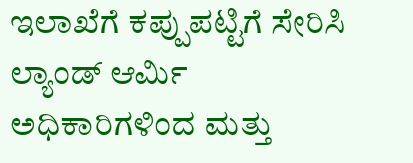ಇಲಾಖೆಗೆ ಕಪ್ಪುಪಟ್ಟಿಗೆ ಸೇರಿಸಿ ಲ್ಯಾಂಡ್ ಆರ್ಮಿ ಅಧಿಕಾರಿಗಳಿಂದ ಮತ್ತು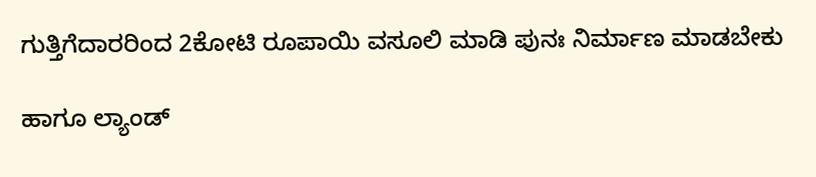ಗುತ್ತಿಗೆದಾರರಿಂದ 2ಕೋಟಿ ರೂಪಾಯಿ ವಸೂಲಿ ಮಾಡಿ ಪುನಃ ನಿರ್ಮಾಣ ಮಾಡಬೇಕು

ಹಾಗೂ ಲ್ಯಾಂಡ್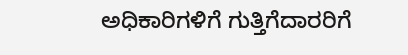ಅಧಿಕಾರಿಗಳಿಗೆ ಗುತ್ತಿಗೆದಾರರಿಗೆ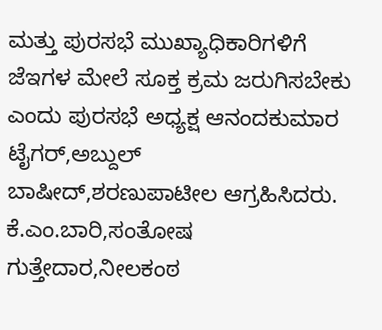ಮತ್ತು ಪುರಸಭೆ ಮುಖ್ಯಾಧಿಕಾರಿಗಳಿಗೆ ಜೆಇಗಳ ಮೇಲೆ ಸೂಕ್ತ ಕ್ರಮ ಜರುಗಿಸಬೇಕು ಎಂದು ಪುರಸಭೆ ಅಧ್ಯಕ್ಷ ಆನಂದಕುಮಾರ ಟೈಗರ್,ಅಬ್ದುಲ್ ಬಾಷೀದ್,ಶರಣುಪಾಟೀಲ ಆಗ್ರಹಿಸಿದರು. ಕೆ.ಎಂ.ಬಾರಿ,ಸಂತೋಷ ಗುತ್ತೇದಾರ,ನೀಲಕಂಠ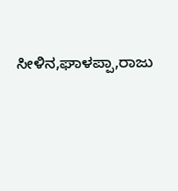ಸೀಳಿನ,ಘಾಳಪ್ಪಾ,ರಾಜು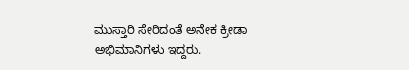ಮುಸ್ತಾರಿ ಸೇರಿದಂತೆ ಅನೇಕ ಕ್ರೀಡಾ ಅಭಿಮಾನಿಗಳು ಇದ್ದರು.